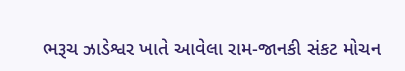ભરૂચ ઝાડેશ્વર ખાતે આવેલા રામ-જાનકી સંકટ મોચન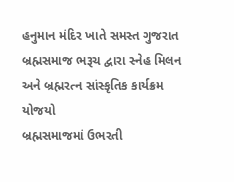હનુમાન મંદિર ખાતે સમસ્ત ગુજરાત બ્રહ્મસમાજ ભરૂચ દ્વારા સ્નેહ મિલન અને બ્રહ્મરત્ન સાંસ્કૃતિક કાર્યક્રમ યોજયો
બ્રહ્મસમાજમાં ઉભરતી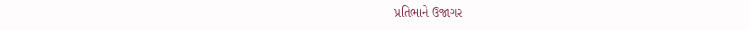પ્રતિભાને ઉજાગર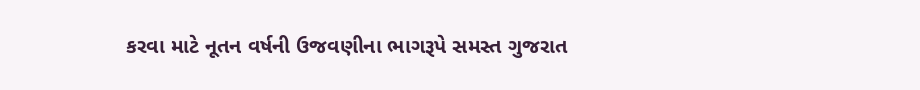કરવા માટે નૂતન વર્ષની ઉજવણીના ભાગરૂપે સમસ્ત ગુજરાત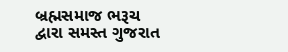બ્રહ્મસમાજ ભરૂચ દ્વારા સમસ્ત ગુજરાત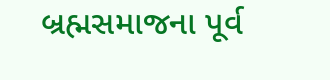બ્રહ્મસમાજના પૂર્વ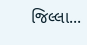જિલ્લા...